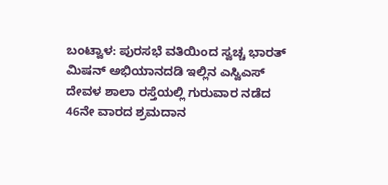ಬಂಟ್ವಾಳ: ಪುರಸಭೆ ವತಿಯಿಂದ ಸ್ವಚ್ಚ ಭಾರತ್ ಮಿಷನ್ ಅಭಿಯಾನದಡಿ ಇಲ್ಲಿನ ಎಸ್ವಿಎಸ್ ದೇವಳ ಶಾಲಾ ರಸ್ತೆಯಲ್ಲಿ ಗುರುವಾರ ನಡೆದ 46ನೇ ವಾರದ ಶ್ರಮದಾನ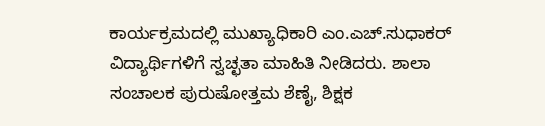ಕಾರ್ಯಕ್ರಮದಲ್ಲಿ ಮುಖ್ಯಾಧಿಕಾರಿ ಎಂ.ಎಚ್.ಸುಧಾಕರ್ ವಿದ್ಯಾರ್ಥಿಗಳಿಗೆ ಸ್ವಚ್ಛತಾ ಮಾಹಿತಿ ನೀಡಿದರು. ಶಾಲಾ ಸಂಚಾಲಕ ಪುರುಷೋತ್ತಮ ಶೆಣೈ, ಶಿಕ್ಷಕ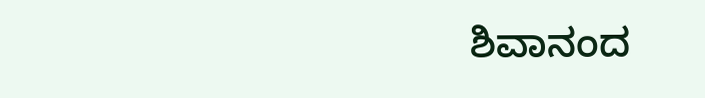ಶಿವಾನಂದ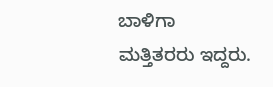ಬಾಳಿಗಾ ಮತ್ತಿತರರು ಇದ್ದರು.